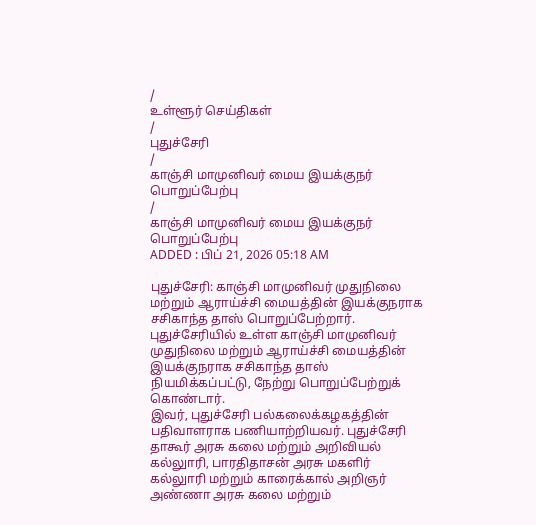/
உள்ளூர் செய்திகள்
/
புதுச்சேரி
/
காஞ்சி மாமுனிவர் மைய இயக்குநர் பொறுப்பேற்பு
/
காஞ்சி மாமுனிவர் மைய இயக்குநர் பொறுப்பேற்பு
ADDED : பிப் 21, 2026 05:18 AM

புதுச்சேரி: காஞ்சி மாமுனிவர் முதுநிலை மற்றும் ஆராய்ச்சி மையத்தின் இயக்குநராக சசிகாந்த தாஸ் பொறுப்பேற்றார்.
புதுச்சேரியில் உள்ள காஞ்சி மாமுனிவர் முதுநிலை மற்றும் ஆராய்ச்சி மையத்தின் இயக்குநராக சசிகாந்த தாஸ் நியமிக்கப்பட்டு, நேற்று பொறுப்பேற்றுக் கொண்டார்.
இவர், புதுச்சேரி பல்கலைக்கழகத்தின் பதிவாளராக பணியாற்றியவர். புதுச்சேரி தாகூர் அரசு கலை மற்றும் அறிவியல் கல்லுாரி, பாரதிதாசன் அரசு மகளிர் கல்லுாரி மற்றும் காரைக்கால் அறிஞர் அண்ணா அரசு கலை மற்றும்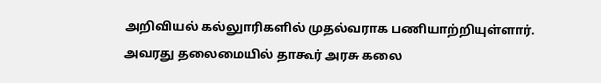அறிவியல் கல்லுாரிகளில் முதல்வராக பணியாற்றியுள்ளார்.
அவரது தலைமையில் தாகூர் அரசு கலை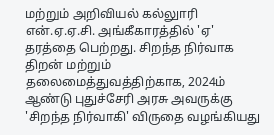மற்றும் அறிவியல் கல்லுாரி என்.ஏ.ஏ.சி. அங்கீகாரத்தில் 'ஏ' தரத்தை பெற்றது. சிறந்த நிர்வாக திறன் மற்றும் தலைமைத்துவத்திற்காக, 2024ம் ஆண்டு புதுச்சேரி அரசு அவருக்கு 'சிறந்த நிர்வாகி' விருதை வழங்கியது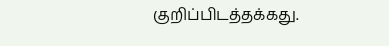குறிப்பிடத்தக்கது.